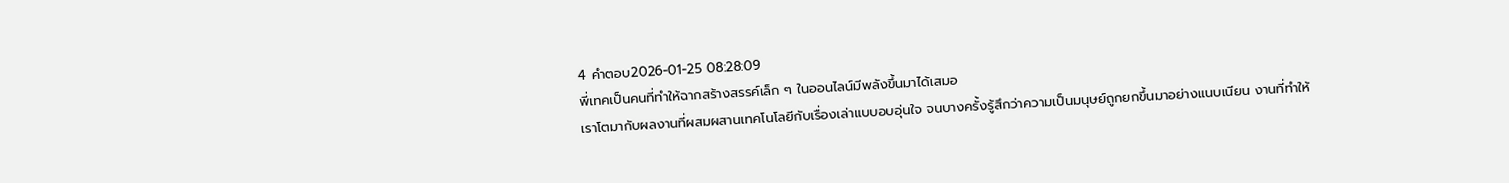4 คำตอบ2026-01-25 08:28:09
พี่เทคเป็นคนที่ทำให้ฉากสร้างสรรค์เล็ก ๆ ในออนไลน์มีพลังขึ้นมาได้เสมอ
เราโตมากับผลงานที่ผสมผสานเทคโนโลยีกับเรื่องเล่าแบบอบอุ่นใจ จนบางครั้งรู้สึกว่าความเป็นมนุษย์ถูกยกขึ้นมาอย่างแนบเนียน งานที่ทำให้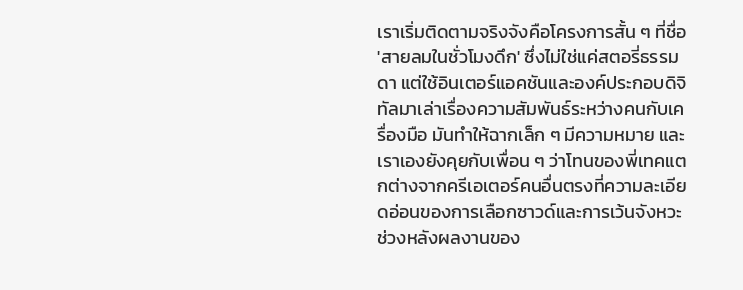เราเริ่มติดตามจริงจังคือโครงการสั้น ๆ ที่ชื่อ 'สายลมในชั่วโมงดึก' ซึ่งไม่ใช่แค่สตอรี่ธรรมดา แต่ใช้อินเตอร์แอคชันและองค์ประกอบดิจิทัลมาเล่าเรื่องความสัมพันธ์ระหว่างคนกับเครื่องมือ มันทำให้ฉากเล็ก ๆ มีความหมาย และเราเองยังคุยกับเพื่อน ๆ ว่าโทนของพี่เทคแตกต่างจากครีเอเตอร์คนอื่นตรงที่ความละเอียดอ่อนของการเลือกซาวด์และการเว้นจังหวะ
ช่วงหลังผลงานของ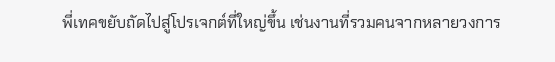พี่เทคขยับถัดไปสู่โปรเจกต์ที่ใหญ่ขึ้น เช่นงานที่รวมคนจากหลายวงการ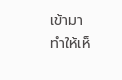เข้ามา ทำให้เห็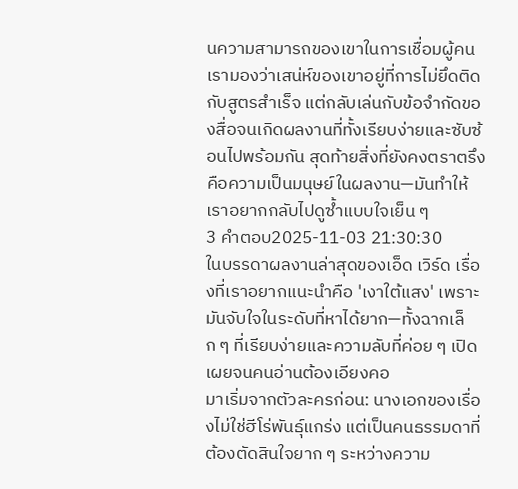นความสามารถของเขาในการเชื่อมผู้คน เรามองว่าเสน่ห์ของเขาอยู่ที่การไม่ยึดติดกับสูตรสำเร็จ แต่กลับเล่นกับข้อจำกัดของสื่อจนเกิดผลงานที่ทั้งเรียบง่ายและซับซ้อนไปพร้อมกัน สุดท้ายสิ่งที่ยังคงตราตรึงคือความเป็นมนุษย์ในผลงาน—มันทำให้เราอยากกลับไปดูซ้ำแบบใจเย็น ๆ
3 คำตอบ2025-11-03 21:30:30
ในบรรดาผลงานล่าสุดของเอ็ด เวิร์ด เรื่องที่เราอยากแนะนำคือ 'เงาใต้แสง' เพราะมันจับใจในระดับที่หาได้ยาก—ทั้งฉากเล็ก ๆ ที่เรียบง่ายและความลับที่ค่อย ๆ เปิดเผยจนคนอ่านต้องเอียงคอ
มาเริ่มจากตัวละครก่อน: นางเอกของเรื่องไม่ใช่ฮีโร่พันธุ์แกร่ง แต่เป็นคนธรรมดาที่ต้องตัดสินใจยาก ๆ ระหว่างความ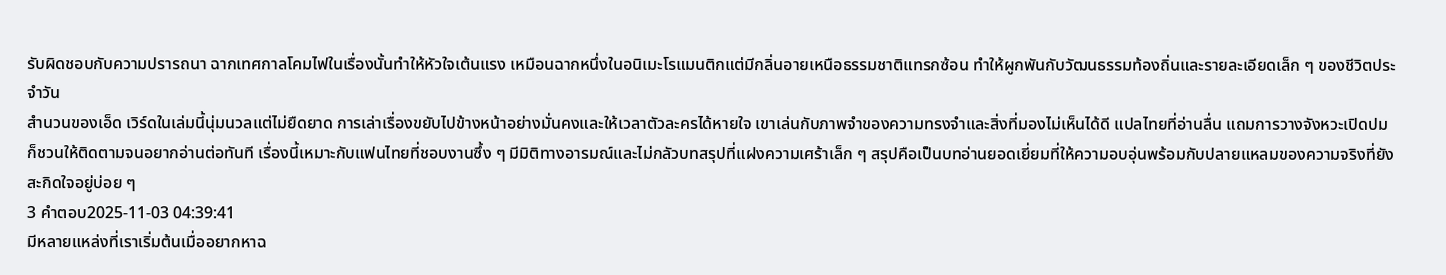รับผิดชอบกับความปรารถนา ฉากเทศกาลโคมไฟในเรื่องนั้นทำให้หัวใจเต้นแรง เหมือนฉากหนึ่งในอนิเมะโรแมนติกแต่มีกลิ่นอายเหนือธรรมชาติแทรกซ้อน ทำให้ผูกพันกับวัฒนธรรมท้องถิ่นและรายละเอียดเล็ก ๆ ของชีวิตประจำวัน
สำนวนของเอ็ด เวิร์ดในเล่มนี้นุ่มนวลแต่ไม่ยืดยาด การเล่าเรื่องขยับไปข้างหน้าอย่างมั่นคงและให้เวลาตัวละครได้หายใจ เขาเล่นกับภาพจำของความทรงจำและสิ่งที่มองไม่เห็นได้ดี แปลไทยที่อ่านลื่น แถมการวางจังหวะเปิดปมก็ชวนให้ติดตามจนอยากอ่านต่อทันที เรื่องนี้เหมาะกับแฟนไทยที่ชอบงานซึ้ง ๆ มีมิติทางอารมณ์และไม่กลัวบทสรุปที่แฝงความเศร้าเล็ก ๆ สรุปคือเป็นบทอ่านยอดเยี่ยมที่ให้ความอบอุ่นพร้อมกับปลายแหลมของความจริงที่ยังสะกิดใจอยู่บ่อย ๆ
3 คำตอบ2025-11-03 04:39:41
มีหลายแหล่งที่เราเริ่มต้นเมื่ออยากหาฉ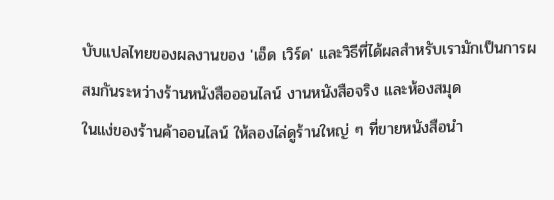บับแปลไทยของผลงานของ 'เอ็ด เวิร์ด' และวิธีที่ได้ผลสำหรับเรามักเป็นการผสมกันระหว่างร้านหนังสือออนไลน์ งานหนังสือจริง และห้องสมุด
ในแง่ของร้านค้าออนไลน์ ให้ลองไล่ดูร้านใหญ่ ๆ ที่ขายหนังสือนำ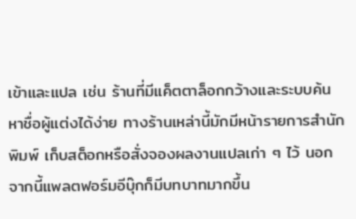เข้าและแปล เช่น ร้านที่มีแค็ตตาล็อกกว้างและระบบค้นหาชื่อผู้แต่งได้ง่าย ทางร้านเหล่านี้มักมีหน้ารายการสำนักพิมพ์ เก็บสต็อกหรือสั่งจองผลงานแปลเก่า ๆ ไว้ นอกจากนี้แพลตฟอร์มอีบุ๊กก็มีบทบาทมากขึ้น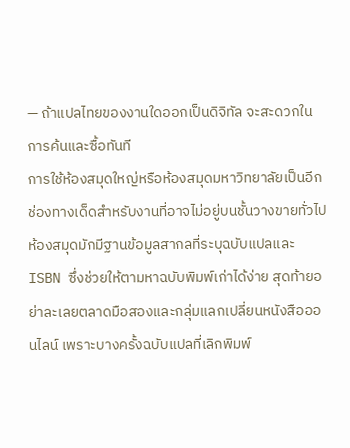— ถ้าแปลไทยของงานใดออกเป็นดิจิทัล จะสะดวกในการค้นและซื้อทันที
การใช้ห้องสมุดใหญ่หรือห้องสมุดมหาวิทยาลัยเป็นอีกช่องทางเด็ดสำหรับงานที่อาจไม่อยู่บนชั้นวางขายทั่วไป ห้องสมุดมักมีฐานข้อมูลสากลที่ระบุฉบับแปลและ ISBN ซึ่งช่วยให้ตามหาฉบับพิมพ์เก่าได้ง่าย สุดท้ายอย่าละเลยตลาดมือสองและกลุ่มแลกเปลี่ยนหนังสือออนไลน์ เพราะบางครั้งฉบับแปลที่เลิกพิมพ์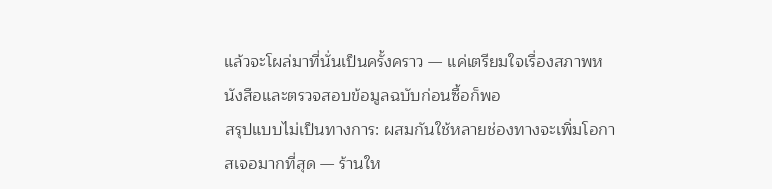แล้วจะโผล่มาที่นั่นเป็นครั้งคราว — แค่เตรียมใจเรื่องสภาพหนังสือและตรวจสอบข้อมูลฉบับก่อนซื้อก็พอ
สรุปแบบไม่เป็นทางการ: ผสมกันใช้หลายช่องทางจะเพิ่มโอกาสเจอมากที่สุด — ร้านให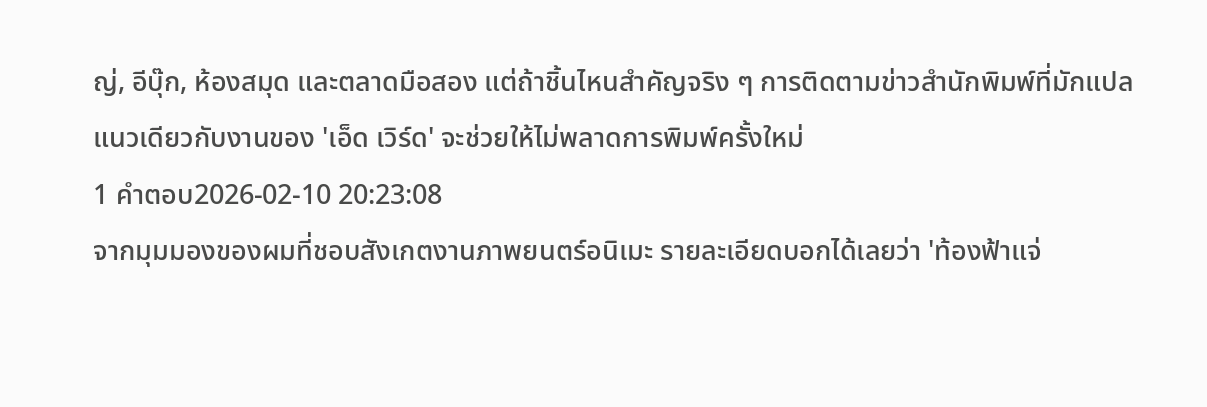ญ่, อีบุ๊ก, ห้องสมุด และตลาดมือสอง แต่ถ้าชิ้นไหนสำคัญจริง ๆ การติดตามข่าวสำนักพิมพ์ที่มักแปลแนวเดียวกับงานของ 'เอ็ด เวิร์ด' จะช่วยให้ไม่พลาดการพิมพ์ครั้งใหม่
1 คำตอบ2026-02-10 20:23:08
จากมุมมองของผมที่ชอบสังเกตงานภาพยนตร์อนิเมะ รายละเอียดบอกได้เลยว่า 'ท้องฟ้าแจ่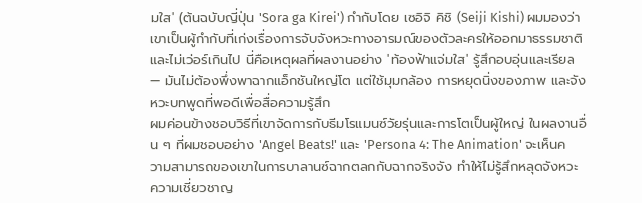มใส' (ต้นฉบับญี่ปุ่น 'Sora ga Kirei') กำกับโดย เซอิจิ คิชิ (Seiji Kishi) ผมมองว่าเขาเป็นผู้กำกับที่เก่งเรื่องการจับจังหวะทางอารมณ์ของตัวละครให้ออกมาธรรมชาติและไม่เว่อร์เกินไป นี่คือเหตุผลที่ผลงานอย่าง 'ท้องฟ้าแจ่มใส' รู้สึกอบอุ่นและเรียล — มันไม่ต้องพึ่งพาฉากแอ็กชันใหญ่โต แต่ใช้มุมกล้อง การหยุดนิ่งของภาพ และจังหวะบทพูดที่พอดีเพื่อสื่อความรู้สึก
ผมค่อนข้างชอบวิธีที่เขาจัดการกับธีมโรแมนซ์วัยรุ่นและการโตเป็นผู้ใหญ่ ในผลงานอื่น ๆ ที่ผมชอบอย่าง 'Angel Beats!' และ 'Persona 4: The Animation' จะเห็นความสามารถของเขาในการบาลานซ์ฉากตลกกับฉากจริงจัง ทำให้ไม่รู้สึกหลุดจังหวะ ความเชี่ยวชาญ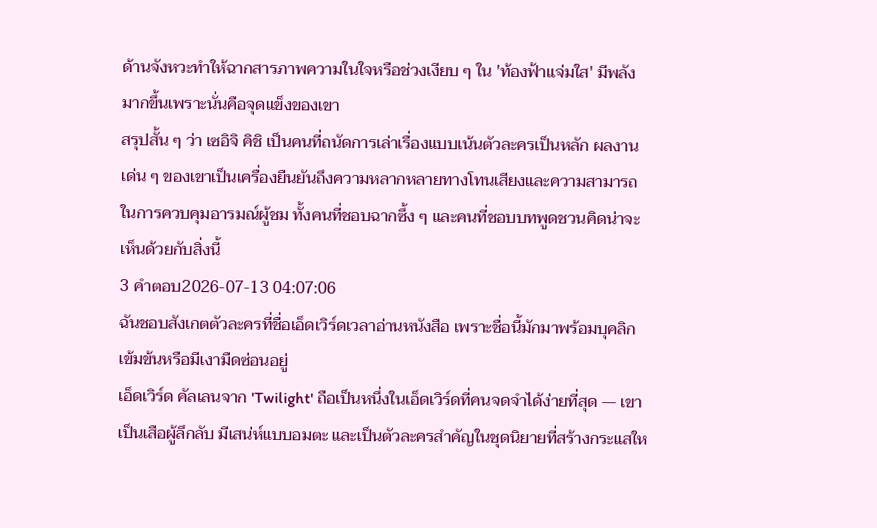ด้านจังหวะทำให้ฉากสารภาพความในใจหรือช่วงเงียบ ๆ ใน 'ท้องฟ้าแจ่มใส' มีพลังมากขึ้นเพราะนั่นคือจุดแข็งของเขา
สรุปสั้น ๆ ว่า เซอิจิ คิชิ เป็นคนที่ถนัดการเล่าเรื่องแบบเน้นตัวละครเป็นหลัก ผลงานเด่น ๆ ของเขาเป็นเครื่องยืนยันถึงความหลากหลายทางโทนเสียงและความสามารถในการควบคุมอารมณ์ผู้ชม ทั้งคนที่ชอบฉากซึ้ง ๆ และคนที่ชอบบทพูดชวนคิดน่าจะเห็นด้วยกับสิ่งนี้
3 คำตอบ2026-07-13 04:07:06
ฉันชอบสังเกตตัวละครที่ชื่อเอ็ดเวิร์ดเวลาอ่านหนังสือ เพราะชื่อนี้มักมาพร้อมบุคลิกเข้มข้นหรือมีเงามืดซ่อนอยู่
เอ็ดเวิร์ด คัลเลนจาก 'Twilight' ถือเป็นหนึ่งในเอ็ดเวิร์ดที่คนจดจำได้ง่ายที่สุด — เขาเป็นเสือผู้ลึกลับ มีเสน่ห์แบบอมตะ และเป็นตัวละครสำคัญในชุดนิยายที่สร้างกระแสให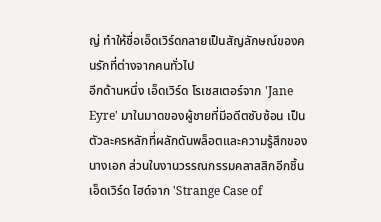ญ่ ทำให้ชื่อเอ็ดเวิร์ดกลายเป็นสัญลักษณ์ของคนรักที่ต่างจากคนทั่วไป
อีกด้านหนึ่ง เอ็ดเวิร์ด โรเชสเตอร์จาก 'Jane Eyre' มาในมาดของผู้ชายที่มีอดีตซับซ้อน เป็นตัวละครหลักที่ผลักดันพล็อตและความรู้สึกของนางเอก ส่วนในงานวรรณกรรมคลาสสิกอีกชิ้น เอ็ดเวิร์ด ไฮด์จาก 'Strange Case of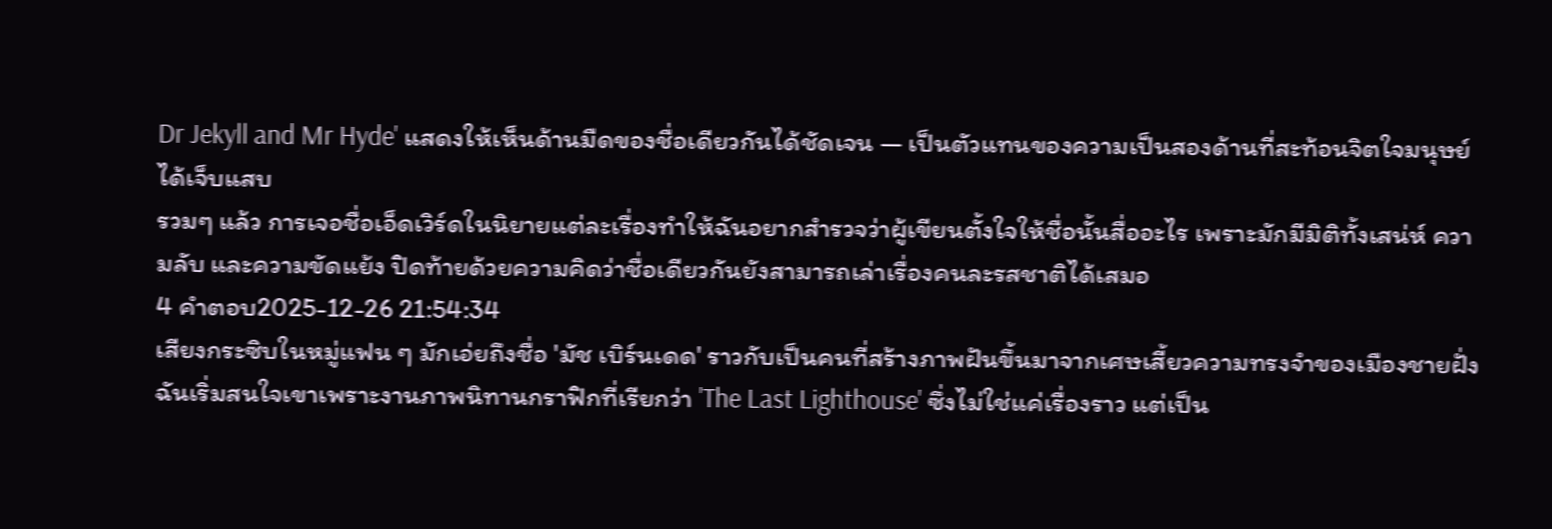Dr Jekyll and Mr Hyde' แสดงให้เห็นด้านมืดของชื่อเดียวกันได้ชัดเจน — เป็นตัวแทนของความเป็นสองด้านที่สะท้อนจิตใจมนุษย์ได้เจ็บแสบ
รวมๆ แล้ว การเจอชื่อเอ็ดเวิร์ดในนิยายแต่ละเรื่องทำให้ฉันอยากสำรวจว่าผู้เขียนตั้งใจให้ชื่อนั้นสื่ออะไร เพราะมักมีมิติทั้งเสน่ห์ ความลับ และความขัดแย้ง ปิดท้ายด้วยความคิดว่าชื่อเดียวกันยังสามารถเล่าเรื่องคนละรสชาติได้เสมอ
4 คำตอบ2025-12-26 21:54:34
เสียงกระซิบในหมู่แฟน ๆ มักเอ่ยถึงชื่อ 'มัช เบิร์นเดด' ราวกับเป็นคนที่สร้างภาพฝันขึ้นมาจากเศษเสี้ยวความทรงจำของเมืองชายฝั่ง ฉันเริ่มสนใจเขาเพราะงานภาพนิทานกราฟิกที่เรียกว่า 'The Last Lighthouse' ซึ่งไม่ใช่แค่เรื่องราว แต่เป็น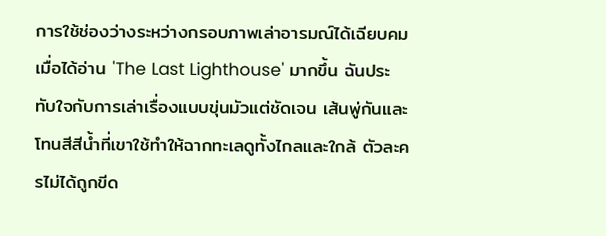การใช้ช่องว่างระหว่างกรอบภาพเล่าอารมณ์ได้เฉียบคม
เมื่อได้อ่าน 'The Last Lighthouse' มากขึ้น ฉันประทับใจกับการเล่าเรื่องแบบขุ่นมัวแต่ชัดเจน เส้นพู่กันและโทนสีสีน้ำที่เขาใช้ทำให้ฉากทะเลดูทั้งไกลและใกล้ ตัวละครไม่ได้ถูกขีด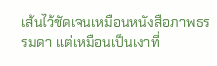เส้นไว้ชัดเจนเหมือนหนังสือภาพธรรมดา แต่เหมือนเป็นเงาที่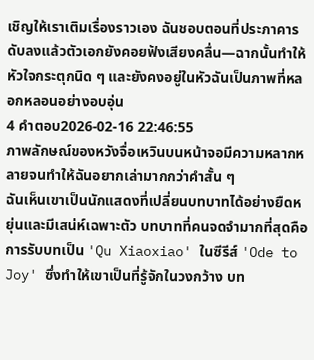เชิญให้เราเติมเรื่องราวเอง ฉันชอบตอนที่ประภาคารดับลงแล้วตัวเอกยังคอยฟังเสียงคลื่น—ฉากนั้นทำให้หัวใจกระตุกนิด ๆ และยังคงอยู่ในหัวฉันเป็นภาพที่หลอกหลอนอย่างอบอุ่น
4 คำตอบ2026-02-16 22:46:55
ภาพลักษณ์ของหวังจื่อเหวินบนหน้าจอมีความหลากหลายจนทำให้ฉันอยากเล่ามากกว่าคำสั้น ๆ
ฉันเห็นเขาเป็นนักแสดงที่เปลี่ยนบทบาทได้อย่างยืดหยุ่นและมีเสน่ห์เฉพาะตัว บทบาทที่คนจดจำมากที่สุดคือการรับบทเป็น 'Qu Xiaoxiao' ในซีรีส์ 'Ode to Joy' ซึ่งทำให้เขาเป็นที่รู้จักในวงกว้าง บท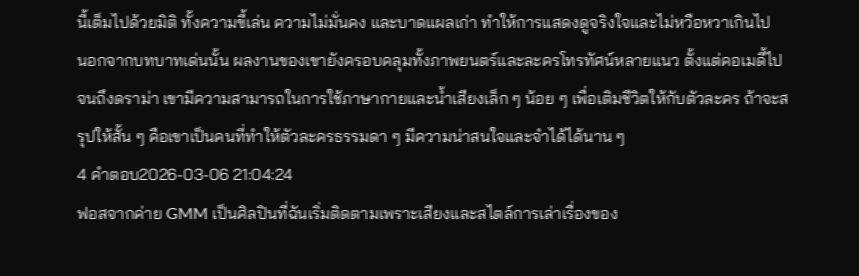นี้เต็มไปด้วยมิติ ทั้งความขี้เล่น ความไม่มั่นคง และบาดแผลเก่า ทำให้การแสดงดูจริงใจและไม่หวือหวาเกินไป
นอกจากบทบาทเด่นนั้น ผลงานของเขายังครอบคลุมทั้งภาพยนตร์และละครโทรทัศน์หลายแนว ตั้งแต่คอเมดี้ไปจนถึงดราม่า เขามีความสามารถในการใช้ภาษากายและน้ำเสียงเล็ก ๆ น้อย ๆ เพื่อเติมชีวิตให้กับตัวละคร ถ้าจะสรุปให้สั้น ๆ คือเขาเป็นคนที่ทำให้ตัวละครธรรมดา ๆ มีความน่าสนใจและจำได้ได้นาน ๆ
4 คำตอบ2026-03-06 21:04:24
ฟอสจากค่าย GMM เป็นศิลปินที่ฉันเริ่มติดตามเพราะเสียงและสไตล์การเล่าเรื่องของ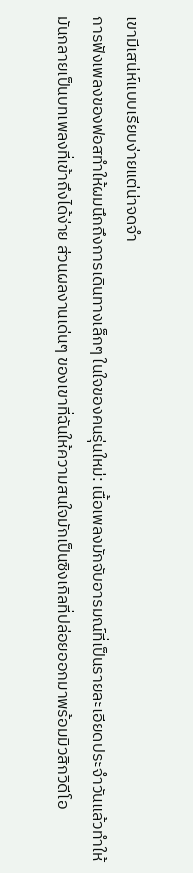เขามีเสน่ห์แบบเรียบง่ายแต่น่าจดจำ
การฟังเพลงของฟอสทำให้ผมนึกถึงการเดินทางเล็กๆ ในใจของคนรุ่นใหม่: เนื้อเพลงมักจับอารมณ์ที่เป็นรายละเอียดประจำวันแล้วทำให้มันกลายเป็นบทเพลงที่เข้าถึงได้ง่าย ส่วนผลงานเด่นๆ ของเขาที่ฉันให้ความสนใจมักเป็นซิงเกิลที่ปล่อยออกมาพร้อมมิวสิกวิดีโอ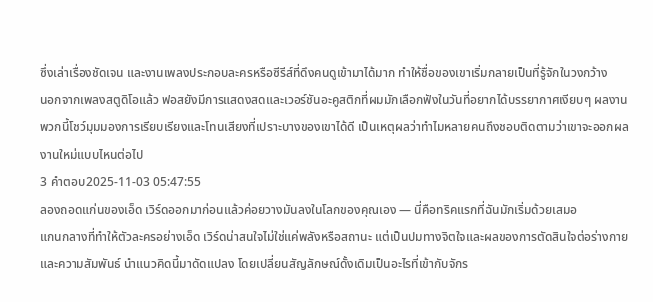ซึ่งเล่าเรื่องชัดเจน และงานเพลงประกอบละครหรือซีรีส์ที่ดึงคนดูเข้ามาได้มาก ทำให้ชื่อของเขาเริ่มกลายเป็นที่รู้จักในวงกว้าง
นอกจากเพลงสตูดิโอแล้ว ฟอสยังมีการแสดงสดและเวอร์ชันอะคูสติกที่ผมมักเลือกฟังในวันที่อยากได้บรรยากาศเงียบๆ ผลงานพวกนี้โชว์มุมมองการเรียบเรียงและโทนเสียงที่เปราะบางของเขาได้ดี เป็นเหตุผลว่าทำไมหลายคนถึงชอบติดตามว่าเขาจะออกผลงานใหม่แบบไหนต่อไป
3 คำตอบ2025-11-03 05:47:55
ลองถอดแก่นของเอ็ด เวิร์ดออกมาก่อนแล้วค่อยวางมันลงในโลกของคุณเอง — นี่คือทริคแรกที่ฉันมักเริ่มด้วยเสมอ
แกนกลางที่ทำให้ตัวละครอย่างเอ็ด เวิร์ดน่าสนใจไม่ใช่แค่พลังหรือสถานะ แต่เป็นปมทางจิตใจและผลของการตัดสินใจต่อร่างกายและความสัมพันธ์ นำแนวคิดนี้มาดัดแปลง โดยเปลี่ยนสัญลักษณ์ดั้งเดิมเป็นอะไรที่เข้ากับจักร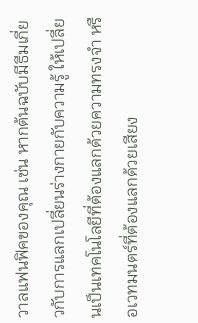วาลแฟนฟิคของคุณ เช่น หากต้นฉบับมีธีมเกี่ยวกับการแลกเปลี่ยนร่างกายกับความรู้ ให้เปลี่ยนเป็นเทคโนโลยีที่ต้องแลกด้วยความทรงจำ หรือเวทมนตร์ที่ต้องแลกด้วยเสียง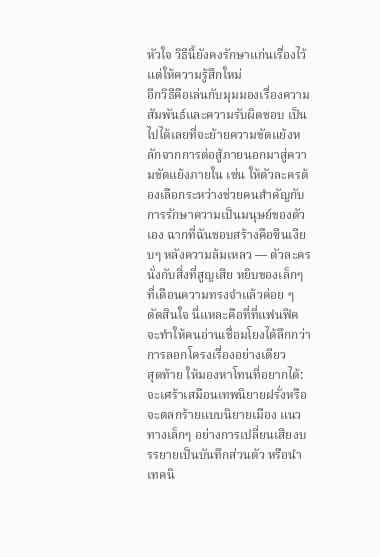หัวใจ วิธีนี้ยังคงรักษาแก่นเรื่องไว้ แต่ให้ความรู้สึกใหม่
อีกวิธีคือเล่นกับมุมมองเรื่องความสัมพันธ์และความรับผิดชอบ เป็นไปได้เลยที่จะย้ายความขัดแย้งหลักจากการต่อสู้ภายนอกมาสู่ความขัดแย้งภายใน เช่น ให้ตัวละครต้องเลือกระหว่างช่วยคนสำคัญกับการรักษาความเป็นมนุษย์ของตัวเอง ฉากที่ฉันชอบสร้างคือซีนเงียบๆ หลังความล้มเหลว — ตัวละครนั่งกับสิ่งที่สูญเสีย หยิบของเล็กๆ ที่เตือนความทรงจำแล้วค่อย ๆ ตัดสินใจ นี่แหละคือที่ที่แฟนฟิคจะทำให้คนอ่านเชื่อมโยงได้ลึกกว่าการลอกโครงเรื่องอย่างเดียว
สุดท้าย ให้มองหาโทนที่อยากได้: จะเศร้าเสมือนเทพนิยายฝรั่งหรือจะตลกร้ายแบบนิยายเมือง แนวทางเล็กๆ อย่างการเปลี่ยนเสียงบรรยายเป็นบันทึกส่วนตัว หรือนำเทคนิ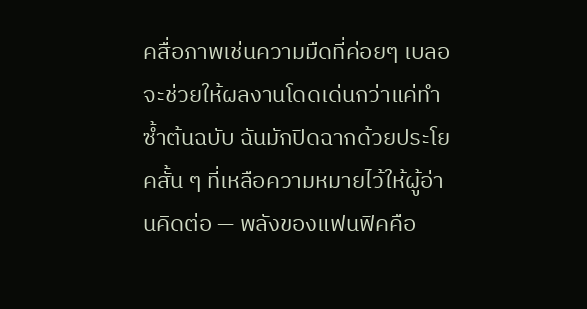คสื่อภาพเช่นความมืดที่ค่อยๆ เบลอ จะช่วยให้ผลงานโดดเด่นกว่าแค่ทำซ้ำต้นฉบับ ฉันมักปิดฉากด้วยประโยคสั้น ๆ ที่เหลือความหมายไว้ให้ผู้อ่านคิดต่อ — พลังของแฟนฟิคคือ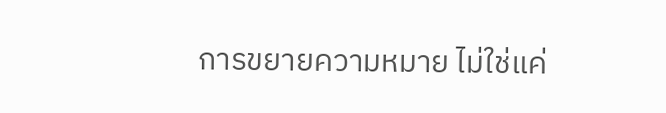การขยายความหมาย ไม่ใช่แค่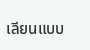เลียนแบบ